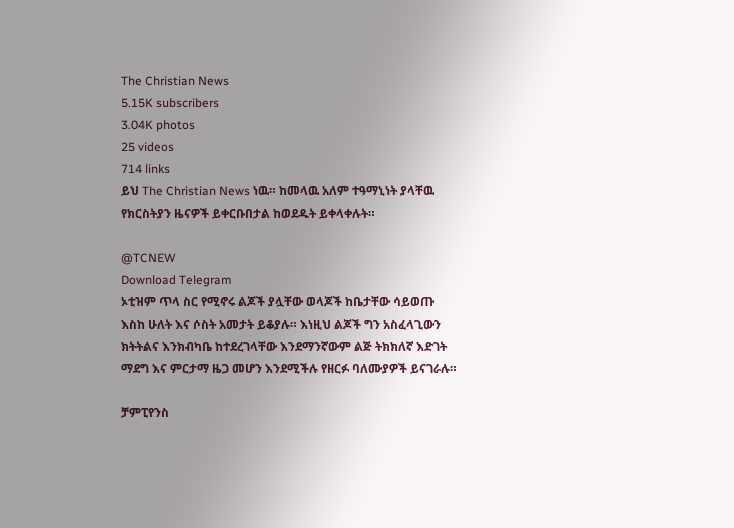The Christian News
5.15K subscribers
3.04K photos
25 videos
714 links
ይህ The Christian News ነዉ። ከመላዉ አለም ተዓማኒነት ያላቸዉ የክርስትያን ዜናዎች ይቀርቡበታል ከወደዱት ይቀላቀሉት።

@TCNEW
Download Telegram
ኦቲዝም ጥላ ስር የሚኖሩ ልጆች ያሏቸው ወላጆች ከቤታቸው ሳይወጡ እስከ ሁለት እና ሶስት አመታት ይቆያሉ። እነዚህ ልጆች ግን አስፈላጊውን ክትትልና እንክብካቤ ከተደረገላቸው እንደማንኛውም ልጅ ትክክለኛ እድገት ማደግ እና ምርታማ ዜጋ መሆን እንደሚችሉ የዘርፉ ባለሙያዎች ይናገራሉ።

ቻምፒየንስ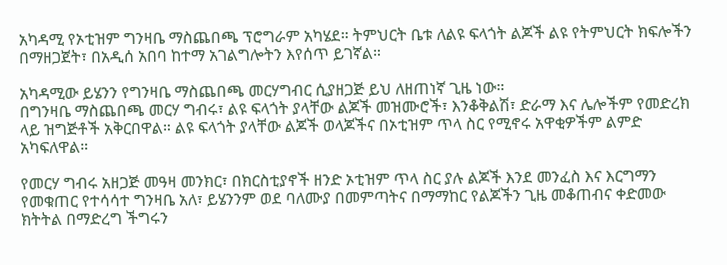አካዳሚ የኦቲዝም ግንዛቤ ማስጨበጫ ፕሮግራም አካሄደ። ትምህርት ቤቱ ለልዩ ፍላጎት ልጆች ልዩ የትምህርት ክፍሎችን በማዘጋጀት፣ በአዲሰ አበባ ከተማ አገልግሎትን እየሰጥ ይገኛል።

አካዳሚው ይሄንን የግንዛቤ ማስጨበጫ መርሃግብር ሲያዘጋጅ ይህ ለዘጠነኛ ጊዜ ነው።
በግንዛቤ ማስጨበጫ መርሃ ግብሩ፣ ልዩ ፍላጎት ያላቸው ልጆች መዝሙሮች፣ እንቆቅልሽ፣ ድራማ እና ሌሎችም የመድረክ ላይ ዝግጅቶች አቅርበዋል። ልዩ ፍላጎት ያላቸው ልጆች ወላጆችና በኦቲዝም ጥላ ስር የሚኖሩ አዋቂዎችም ልምድ አካፍለዋል።

የመርሃ ግብሩ አዘጋጅ መዓዛ መንክር፣ በክርስቲያኖች ዘንድ ኦቲዝም ጥላ ስር ያሉ ልጆች እንደ መንፈስ እና እርግማን የመቁጠር የተሳሳተ ግንዛቤ አለ፣ ይሄንንም ወደ ባለሙያ በመምጣትና በማማከር የልጆችን ጊዜ መቆጠብና ቀድመው ክትትል በማድረግ ችግሩን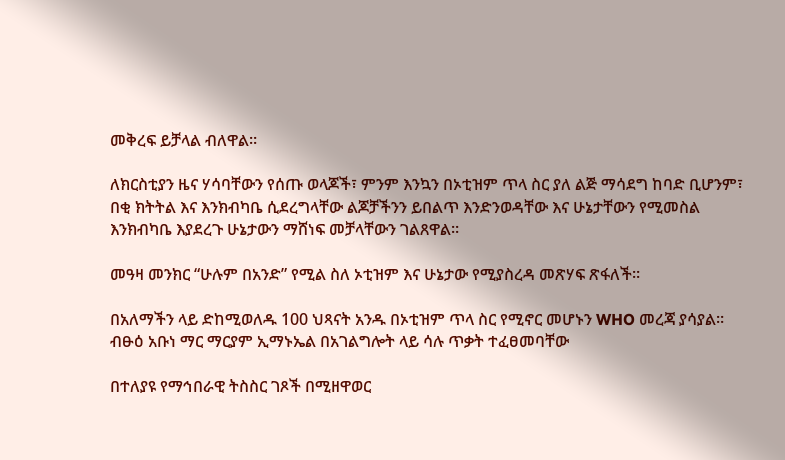መቅረፍ ይቻላል ብለዋል።

ለክርስቲያን ዜና ሃሳባቸውን የሰጡ ወላጆች፣ ምንም እንኳን በኦቲዝም ጥላ ስር ያለ ልጅ ማሳደግ ከባድ ቢሆንም፣ በቂ ክትትል እና እንክብካቤ ሲደረግላቸው ልጆቻችንን ይበልጥ እንድንወዳቸው እና ሁኔታቸውን የሚመስል እንክብካቤ እያደረጉ ሁኔታውን ማሸነፍ መቻላቸውን ገልጸዋል።

መዓዛ መንክር “ሁሉም በአንድ” የሚል ስለ ኦቲዝም እና ሁኔታው የሚያስረዳ መጽሃፍ ጽፋለች።

በአለማችን ላይ ድከሚወለዱ 100 ህጻናት አንዱ በኦቲዝም ጥላ ስር የሚኖር መሆኑን WHO መረጃ ያሳያል።
ብፁዕ አቡነ ማር ማርያም ኢማኑኤል በአገልግሎት ላይ ሳሉ ጥቃት ተፈፀመባቸው

በተለያዩ የማኅበራዊ ትስስር ገጾች በሚዘዋወር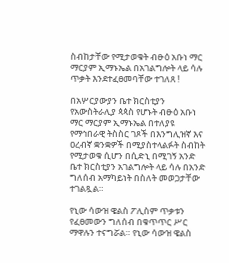ስብከታቸው የሚታወቁት ብፁዕ አቡነ ማር ማርያም ኢማኑኤል በአገልግሎት ላይ ሳሉ ጥቃት እንደተፈፀመባቸው ተገለጸ !

በአሦርያውያን ቤተ ክርስቲያን የአውስትራሊያ ጳጳስ የሆኑት ብፁዕ አቡነ ማር ማርያም ኢማኑኤል በተለያዩ የማኅበራዊ ትስስር ገጾች በእንግሊዝኛ እና ዐረብኛ ቋንቋዎች በሚያስተላልፉት ስብከት የሚታወቁ ሲሆን በሲድኒ በሚገኝ አንድ ቤተ ክርስቲያን አገልግሎት ላይ ሳሉ በአንድ ግለሰብ አማካይነት በስለት መወጋታቸው ተገልጿል።

የኒው ሳውዝ ዌልስ ፖሊስም ጥቃቱን የፈፀመውን ግለሰብ በቁጥጥር ሥር ማዋሉን ተናግሯል። የኒው ሳውዝ ዌልስ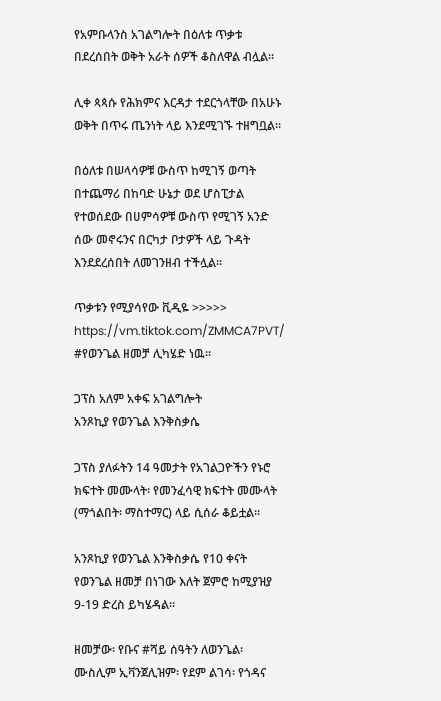የአምቡላንስ አገልግሎት በዕለቱ ጥቃቱ በደረሰበት ወቅት አራት ሰዎች ቆስለዋል ብሏል።

ሊቀ ጳጳሱ የሕክምና እርዳታ ተደርጎላቸው በአሁኑ ወቅት በጥሩ ጤንነት ላይ እንደሚገኙ ተዘግቧል።

በዕለቱ በሠላሳዎቹ ውስጥ ከሚገኝ ወጣት በተጨማሪ በከባድ ሁኔታ ወደ ሆስፒታል የተወሰደው በሀምሳዎቹ ውስጥ የሚገኝ አንድ ሰው መኖሩንና በርካታ ቦታዎች ላይ ጉዳት እንደደረሰበት ለመገንዘብ ተችሏል።

ጥቃቱን የሚያሳየው ቪዲዬ >>>>> https://vm.tiktok.com/ZMMCA7PVT/
#የወንጌል ዘመቻ ሊካሄድ ነዉ።

ጋፕስ አለም አቀፍ አገልግሎት
አንጾኪያ የወንጌል እንቅስቃሴ

ጋፕስ ያለፉትን 14 ዓመታት የአገልጋዮችን የኑሮ ክፍተት መሙላት፡ የመንፈሳዊ ክፍተት መሙላት (ማጎልበት፡ ማስተማር) ላይ ሲሰራ ቆይቷል።

አንጾኪያ የወንጌል እንቅስቃሴ የ10 ቀናት የወንጌል ዘመቻ በነገው እለት ጀምሮ ከሚያዝያ 9-19 ድረስ ይካሄዳል።

ዘመቻው፡ የቡና #ሻይ ሰዓትን ለወንጌል፡ ሙስሊም ኢቫንጀሊዝም፡ የደም ልገሳ፡ የጎዳና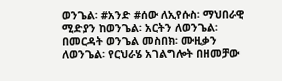ወንጌል፡ #አንድ #ሰው ለኢየሱስ፡ ማህበራዊ ሚድያን ከወንጌል፡ አርትን ለወንጌል፡ በመርዳት ወንጌል መስበክ፡ ሙዚቃን ለወንጌል፡ የርህራሄ አገልግሎት በዘመቻው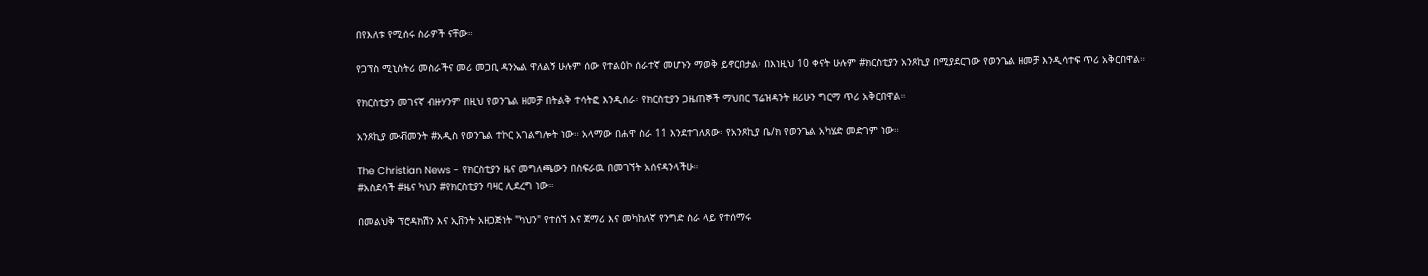በየእለቱ የሚሰሩ ስራዎች ናቸው።

የጋፕስ ሚኒስትሪ መስራችና መሪ መጋቢ ዳንኤል ዋለልኝ ሁሉም ሰው የተልዕኮ ሰራተኛ መሆኑን ማወቅ ይኖርበታል፡ በእነዚህ 10 ቀናት ሁሉም #ክርስቲያን አንጾኪያ በሚያደርገው የወንጌል ዘመቻ እንዲሳተፍ ጥሪ አቅርበዋል።

የክርስቲያን መገናኛ ብዙሃንም በዚህ የወንጌል ዘመቻ በትልቅ ተሳትፎ እንዲሰራ፡ የክርስቲያን ጋዜጠኞች ማህበር ፕሬዝዳንት ዘሪሁን ግርማ ጥሪ አቅርበዋል።

አንጾኪያ ሙቭመንት #አዲስ የወንጌል ተኮር አገልግሎት ነው። አላማው በሐዋ ስራ 11 እንደተገለጸው፡ የአንጾኪያ ቤ/ክ የወንጌል አካሄድ መድገም ነው።

The Christian News - የክርስቲያን ዜና መግለጫውን በስፍራዉ በመገኘት አሰናዳንላችሁ።
#አስደሳች #ዜና ካህን #የክርስቲያን ባዛር ሊደረግ ነው።

በመልህቅ ፕሮዳክሽን እና ኢቨንት አዘጋጅነት "ካህን" የተሰኘ እና ጀማሪ እና መካከለኛ የንግድ ስራ ላይ የተሰማሩ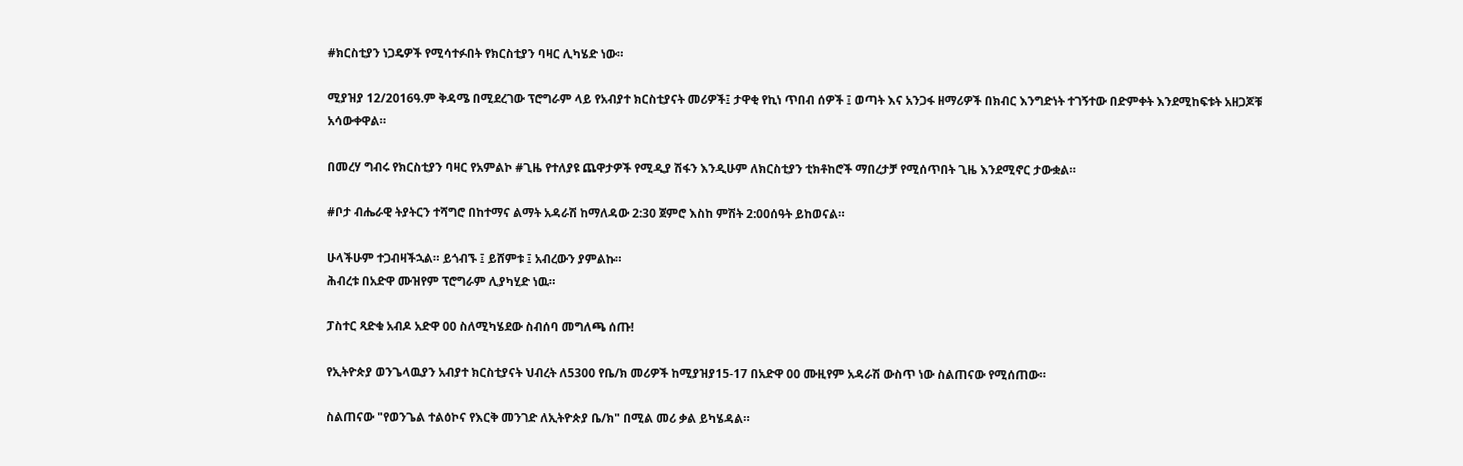#ክርስቲያን ነጋዴዎች የሚሳተፉበት የክርስቲያን ባዛር ሊካሄድ ነው።

ሚያዝያ 12/2016ዓ.ም ቅዳሜ በሚደረገው ፕሮግራም ላይ የአብያተ ክርስቲያናት መሪዎች፤ ታዋቂ የኪነ ጥበብ ሰዎች ፤ ወጣት እና አንጋፋ ዘማሪዎች በክብር እንግድነት ተገኝተው በድምቀት እንደሚከፍቱት አዘጋጆቹ አሳውቀዋል።

በመረሃ ግብሩ የክርስቲያን ባዛር የአምልኮ #ጊዜ የተለያዩ ጨዋታዎች የሚዲያ ሽፋን እንዲሁም ለክርስቲያን ቲክቶከሮች ማበረታቻ የሚሰጥበት ጊዜ እንደሚኖር ታውቋል።

#ቦታ ብሔራዊ ትያትርን ተሻግሮ በከተማና ልማት አዳራሽ ከማለዳው 2:30 ጀምሮ እስከ ምሽት 2:00ሰዓት ይከወናል።

ሁላችሁም ተጋብዛችኋል። ይጎብኙ ፤ ይሸምቱ ፤ አብረውን ያምልኩ።
ሕብረቱ በአድዋ ሙዝየም ፕሮግራም ሊያካሂድ ነዉ።

ፓስተር ጻድቁ አብዶ አድዋ 00 ስለሚካሄደው ስብሰባ መግለጫ ሰጡ!

የኢትዮጵያ ወንጌላዉያን አብያተ ክርስቲያናት ህብረት ለ5300 የቤ/ክ መሪዎች ከሚያዝያ15-17 በአድዋ 00 ሙዚየም አዳራሽ ውስጥ ነው ስልጠናው የሚሰጠው።

ስልጠናው "የወንጌል ተልዕኮና የእርቅ መንገድ ለኢትዮጵያ ቤ/ክ" በሚል መሪ ቃል ይካሄዳል።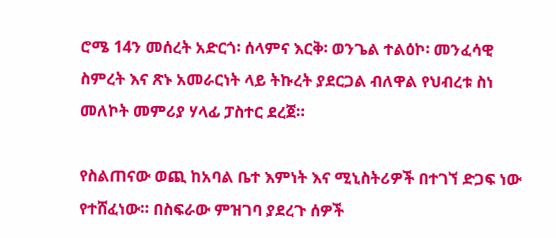ሮሜ 14ን መሰረት አድርጎ፡ ሰላምና እርቅ፡ ወንጌል ተልዕኮ፡ መንፈሳዊ ስምረት እና ጽኑ አመራርነት ላይ ትኩረት ያደርጋል ብለዋል የህብረቱ ስነ መለኮት መምሪያ ሃላፊ ፓስተር ደረጀ።

የስልጠናው ወጪ ከአባል ቤተ እምነት እና ሚኒስትሪዎች በተገኘ ድጋፍ ነው የተሸፈነው። በስፍራው ምዝገባ ያደረጉ ሰዎች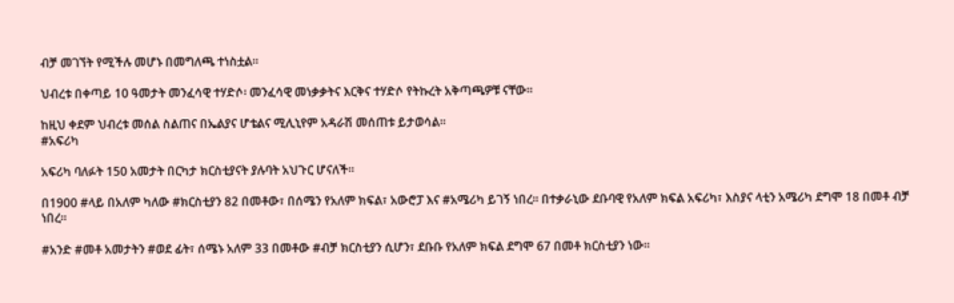ብቻ መገኘት የሚችሉ መሆኑ በመግለጫ ተነስቷል።

ህብረቱ በቀጣይ 10 ዓመታት መንፈሳዊ ተሃድሶ፡ መንፈሳዊ መነቃቃትና እርቅና ተሃድሶ የትኩረት አቅጣጫዎቹ ናቸው።

ከዚህ ቀደም ህብረቱ መሰል ስልጠና በኤልያና ሆቴልና ሚሊኒየም አዳራሽ መሰጠቱ ይታወሳል።
#አፍሪካ

አፍሪካ ባለፉት 150 አመታት በርካታ ክርስቲያናት ያሉባት አህጉር ሆናለች።

በ1900 #ላይ በአለም ካለው #ክርስቲያን 82 በመቶው፣ በሰሜን የአለም ክፍል፣ አውሮፓ እና #አሜሪካ ይገኝ ነበረ። በተቃራኒው ደቡባዊ የአለም ክፍል አፍሪካ፣ እስያና ላቲን አሜሪካ ደግሞ 18 በመቶ ብቻ ነበረ።

#አንድ #መቶ አመታትን #ወደ ፊት፣ ሰሜኑ አለም 33 በመቶው #ብቻ ክርስቲያን ሲሆን፣ ደቡቡ የአለም ክፍል ደግሞ 67 በመቶ ክርስቲያን ነው።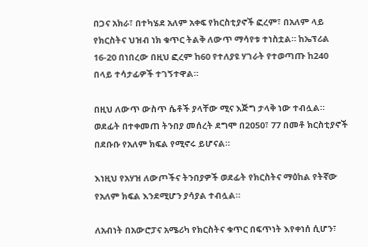በጋና አክራ፣ በተካሄደ አለም አቀፍ የክርስቲያኖች ፎረም፣ በአለም ላይ የክርስትና ህዝብ ነክ ቁጥር ትልቅ ለውጥ ማሳየቱ ተነስቷል። ከኤፕሪል 16-20 በነበረው በዚህ ፎረም ከ60 የተለያዩ ሃገራት የተወጣጡ ከ240 በላይ ተሳታፊዎች ተገኝተዋል።

በዚህ ለውጥ ውስጥ ሴቶች ያላቸው ሚና እጅግ ታላቅ ነው ተብሏል። ወደፊት በተቀመጠ ትንበያ መሰረት ደግሞ በ2050፣ 77 በመቶ ክርስቲያኖች በደቡቡ የአለም ክፍል የሚኖሩ ይሆናል።

እነዚህ የአሃዝ ለውጦችና ትንበያዎች ወደፊት የክርስትና ማዕከል የትኛው የአለም ክፍል እንደሚሆን ያሳያል ተብሏል።

ለአብነት በአውሮፓና አሜሪካ የክርስትና ቁጥር በፍጥነት እየቀነሰ ሲሆን፣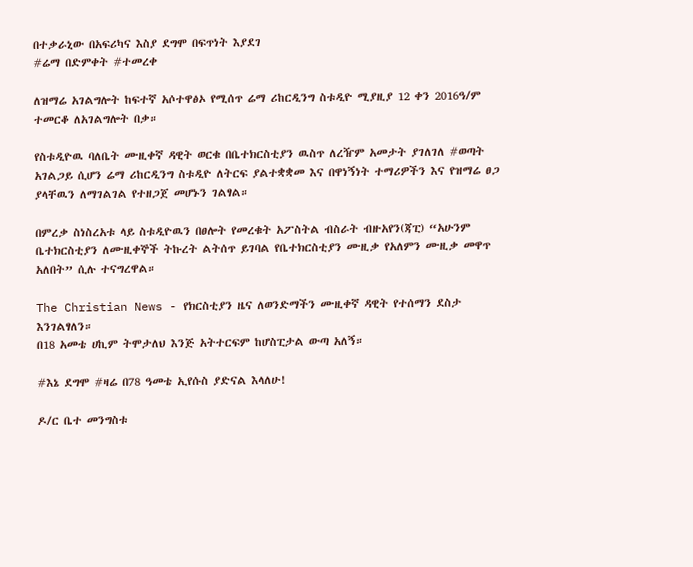በተቃራኒው በአፍሪካና እስያ ደግሞ በፍጥነት እያደገ
#ሬማ በድምቀት #ተመረቀ

ለዝማሬ አገልግሎት ከፍተኛ አሶተዋፅኦ የሚሰጥ ሬማ ሪከርዲንግ ስቱዲዮ ሚያዚያ 12 ቀን 2016ዓ/ም ተመርቆ ለአገልግሎት በቃ።

የስቱዲዮዉ ባለቤት ሙዚቀኛ ዳዊት ወርቁ በቤተክርስቲያን ዉስጥ ለረዥም አመታት ያገለገለ #ወጣት አገልጋይ ሲሆን ሬማ ሪከርዲንግ ስቱዲዮ ለትርፍ ያልተቋቋመ እና በዋነኝነት ተማሪዎችን እና የዝማሬ ፀጋ ያላቸዉን ለማገልገል የተዘጋጀ መሆኑን ገልፃል።

በምረቃ ስነስረአቱ ላይ ስቱዲዮዉን በፀሎት የመረቁት አፖስትል ብስራት ብዙአየን(ጃፒ) “አሁንም ቤተክርስቲያን ለሙዚቀኞች ትኩረት ልትሰጥ ይገባል የቤተክርስቲያን ሙዚቃ የአለምን ሙዚቃ መዋጥ አለበት” ሲሉ ተናግረዋል።

The Christian News - የክርስቲያን ዜና ለወንድማችን ሙዚቀኛ ዳዊት የተሰማን ደስታ እንገልፃለን።
በ18 አመቴ ሀኪም ትሞታለህ እንጅ አትተርፍም ከሆስፒታል ውጣ አለኝ።

#እኔ ደግሞ #ዛሬ በ78 ዓመቴ ኢየሱስ ያድናል እላለሁ!

ዶ/ር ቤተ መንግስቱ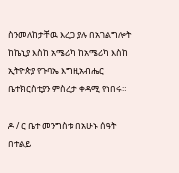ስንመለከታቸዉ እረጋ ያሉ በአገልግሎት ከኬኒያ እስከ አሜሪካ ከአሜሪካ እስከ ኢትዮጵያ የጉባኤ እግዚአብሔር ቤተክርስቲያን ምስረታ ቀዳሚ የነበሩ።

ዶ / ር ቤተ መንግስቱ በአሁኑ ሰዓት በተልይ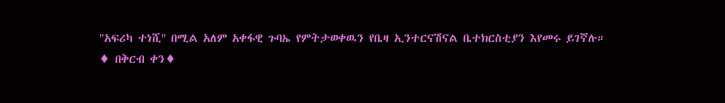"አፍሪካ ተነሺ" በሚል አለም አቀፋዊ ጉባኤ የምትታወቀዉን የቤዛ ኢንተርናሽናል ቤተክርስቲያን እየመሩ ይገኛሉ።
♦ በቅርብ ቀን♦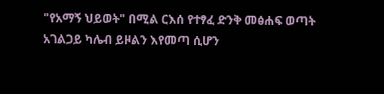"የአማኝ ህይወት" በሚል ርእሰ የተፃፈ ድንቅ መፅሐፍ ወጣት አገልጋይ ካሌብ ይዞልን እየመጣ ሲሆን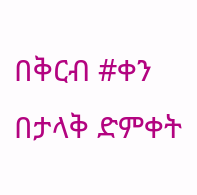በቅርብ #ቀን በታላቅ ድምቀት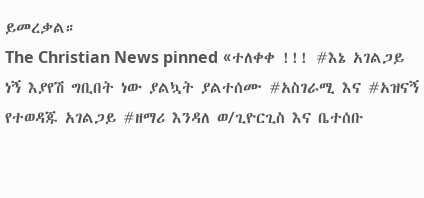ይመረቃል።
The Christian News pinned «ተለቀቀ !!! #እኔ አገልጋይ ነኝ እያየሽ ግቢበት ነው ያልኳት ያልተሰሙ #አስገራሚ እና #አዝናኝ የተወዳጁ አገልጋይ #ዘማሪ እንዳለ ወ/ጊዮርጊስ እና ቤተሰቡ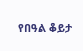የበዓል ቆይታ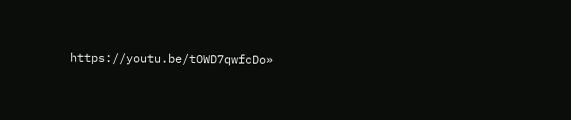https://youtu.be/tOWD7qwfcDo»